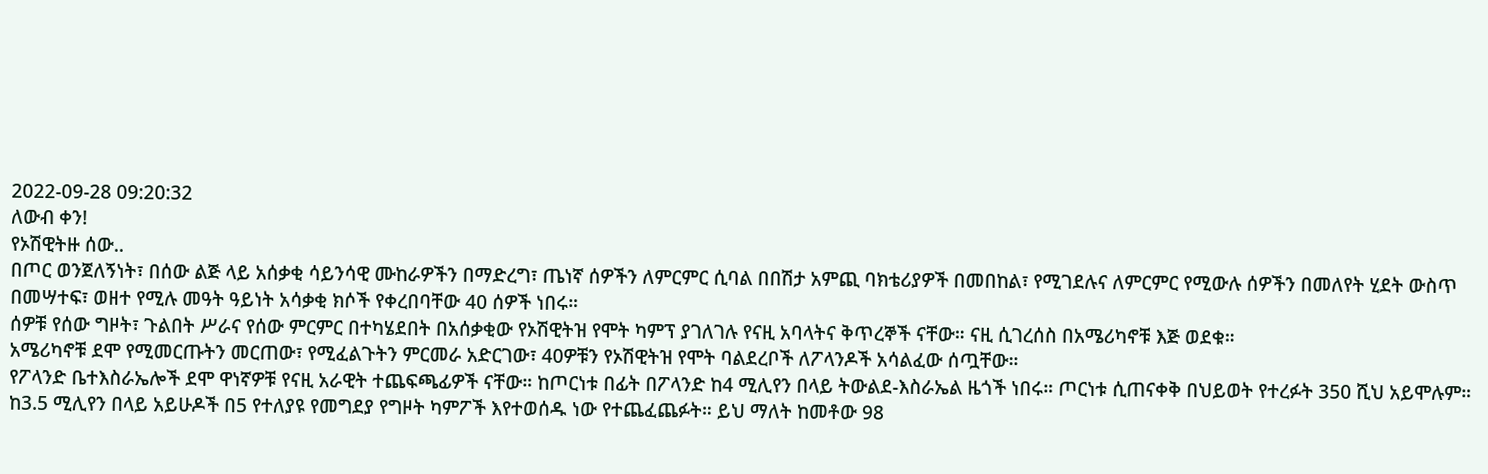2022-09-28 09:20:32
ለውብ ቀን!
የኦሽዊትዙ ሰው..
በጦር ወንጀለኝነት፣ በሰው ልጅ ላይ አሰቃቂ ሳይንሳዊ ሙከራዎችን በማድረግ፣ ጤነኛ ሰዎችን ለምርምር ሲባል በበሽታ አምጪ ባክቴሪያዎች በመበከል፣ የሚገደሉና ለምርምር የሚውሉ ሰዎችን በመለየት ሂደት ውስጥ በመሣተፍ፣ ወዘተ የሚሉ መዓት ዓይነት አሳቃቂ ክሶች የቀረበባቸው 40 ሰዎች ነበሩ።
ሰዎቹ የሰው ግዞት፣ ጉልበት ሥራና የሰው ምርምር በተካሄደበት በአሰቃቂው የኦሽዊትዝ የሞት ካምፕ ያገለገሉ የናዚ አባላትና ቅጥረኞች ናቸው። ናዚ ሲገረሰስ በአሜሪካኖቹ እጅ ወደቁ።
አሜሪካኖቹ ደሞ የሚመርጡትን መርጠው፣ የሚፈልጉትን ምርመራ አድርገው፣ 40ዎቹን የኦሽዊትዝ የሞት ባልደረቦች ለፖላንዶች አሳልፈው ሰጧቸው።
የፖላንድ ቤተእስራኤሎች ደሞ ዋነኛዎቹ የናዚ አራዊት ተጨፍጫፊዎች ናቸው። ከጦርነቱ በፊት በፖላንድ ከ4 ሚሊየን በላይ ትውልደ-እስራኤል ዜጎች ነበሩ። ጦርነቱ ሲጠናቀቅ በህይወት የተረፉት 350 ሺህ አይሞሉም።
ከ3.5 ሚሊየን በላይ አይሁዶች በ5 የተለያዩ የመግደያ የግዞት ካምፖች እየተወሰዱ ነው የተጨፈጨፉት። ይህ ማለት ከመቶው 98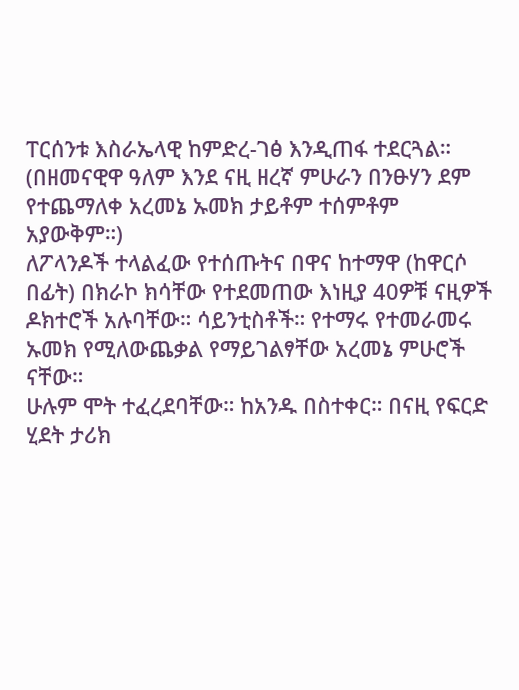ፐርሰንቱ እስራኤላዊ ከምድረ-ገፅ እንዲጠፋ ተደርጓል። (በዘመናዊዋ ዓለም እንደ ናዚ ዘረኛ ምሁራን በንፁሃን ደም የተጨማለቀ አረመኔ ኡመክ ታይቶም ተሰምቶም አያውቅም።)
ለፖላንዶች ተላልፈው የተሰጡትና በዋና ከተማዋ (ከዋርሶ በፊት) በክራኮ ክሳቸው የተደመጠው እነዚያ 40ዎቹ ናዚዎች ዶክተሮች አሉባቸው። ሳይንቲስቶች። የተማሩ የተመራመሩ ኡመክ የሚለውጨቃል የማይገልፃቸው አረመኔ ምሁሮች ናቸው።
ሁሉም ሞት ተፈረደባቸው። ከአንዱ በስተቀር። በናዚ የፍርድ ሂደት ታሪክ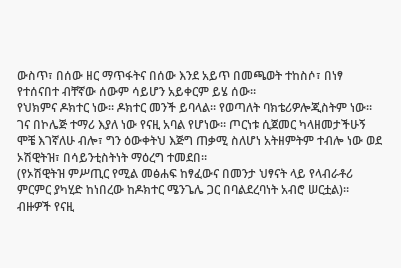ውስጥ፣ በሰው ዘር ማጥፋትና በሰው እንደ አይጥ በመጫወት ተከስሶ፣ በነፃ የተሰናበተ ብቸኛው ሰውም ሳይሆን አይቀርም ይሄ ሰው።
የህክምና ዶክተር ነው። ዶክተር መንች ይባላል። የወጣለት ባክቴሪዎሎጂስትም ነው። ገና በኮሌጅ ተማሪ እያለ ነው የናዚ አባል የሆነው። ጦርነቱ ሲጀመር ካላዘመታችሁኝ ሞቼ እገኛለሁ ብሎ፣ ግን ዕውቀትህ እጅግ ጠቃሚ ስለሆነ አትዘምትም ተብሎ ነው ወደ ኦሽዊትዝ፣ በሳይንቲስትነት ማዕረግ ተመደበ።
(የኦሽዊትዝ ምሥጢር የሚል መፅሐፍ ከፃፈውና በመንታ ህፃናት ላይ የላብራቶሪ ምርምር ያካሂድ ከነበረው ከዶክተር ሜንጌሌ ጋር በባልደረባነት አብሮ ሠርቷል)።
ብዙዎች የናዚ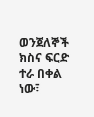ወንጀለኞች ክስና ፍርድ ተራ በቀል ነው፣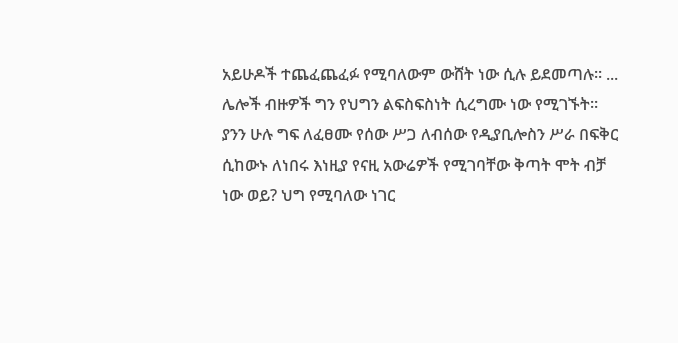አይሁዶች ተጨፈጨፈፉ የሚባለውም ውሸት ነው ሲሉ ይደመጣሉ። ...
ሌሎች ብዙዎች ግን የህግን ልፍስፍስነት ሲረግሙ ነው የሚገኙት። ያንን ሁሉ ግፍ ለፈፀሙ የሰው ሥጋ ለብሰው የዲያቢሎስን ሥራ በፍቅር ሲከውኑ ለነበሩ እነዚያ የናዚ አውሬዎች የሚገባቸው ቅጣት ሞት ብቻ ነው ወይ? ህግ የሚባለው ነገር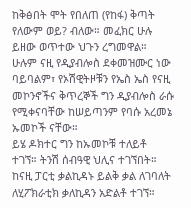ከቅፅበት ሞት የበለጠ (የከፋ) ቅጣት የለውም ወይ? ብለው። መፈክር ሁሉ ይዘው ወጥተው ህጉን ረግመዋል።
ሁሉም ናዚ የዲያብሎስ ደቀመዝሙር ነው ባይባልም፣ የኦሽዊትዞቹን የኤስ ኤስ የናዚ መኮንኖችና ቅጥረኞች ግን ዲያብሎስ ራሱ የሚቀናባቸው ከሠይጣንም የባሱ አረመኔ ኡመኮች ናቸው።
ይሄ ዶክተር ግን ከኡመኮቹ ተለይቶ ተገኘ። ትንሽ ሰብዓዊ ህሊና ተገኘበት። ከናዚ ፓርቲ ቃልኪዳኑ ይልቅ ቃል ለገባለት ለሂፖክራቲክ ቃለኪዳን አድልቶ ተገኘ።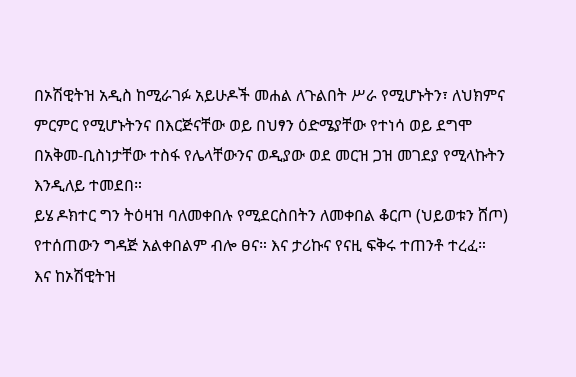በኦሽዊትዝ አዲስ ከሚራገፉ አይሁዶች መሐል ለጉልበት ሥራ የሚሆኑትን፣ ለህክምና ምርምር የሚሆኑትንና በእርጅናቸው ወይ በህፃን ዕድሜያቸው የተነሳ ወይ ደግሞ በአቅመ-ቢስነታቸው ተስፋ የሌላቸውንና ወዲያው ወደ መርዝ ጋዝ መገደያ የሚላኩትን እንዲለይ ተመደበ።
ይሄ ዶክተር ግን ትዕዛዝ ባለመቀበሉ የሚደርስበትን ለመቀበል ቆርጦ (ህይወቱን ሸጦ) የተሰጠውን ግዳጅ አልቀበልም ብሎ ፀና። እና ታሪኩና የናዚ ፍቅሩ ተጠንቶ ተረፈ።
እና ከኦሽዊትዝ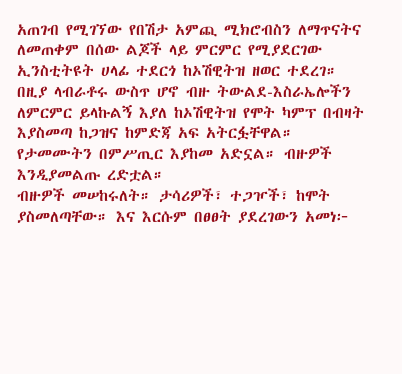አጠገብ የሚገኘው የበሽታ አምጪ ሚክሮብስን ለማጥናትና ለመጠቀም በሰው ልጆች ላይ ምርምር የሚያደርገው ኢንስቲትዩት ሀላፊ ተደርጎ ከኦሽዊትዝ ዘወር ተደረገ።
በዚያ ላብራቶሩ ውስጥ ሆኖ ብዙ ትውልደ-እስራኤሎችን ለምርምር ይላኩልኝ እያለ ከኦሽዊትዝ የሞት ካምፕ በብዛት እያስመጣ ከጋዝና ከምድጃ አፍ አትርፏቸዋል። የታመሙትን በምሥጢር እያከመ አድኗል። ብዙዎች እንዲያመልጡ ረድቷል።
ብዙዎች መሠከሩለት። ታሳሪዎች፣ ተጋዦች፣ ከሞት ያስመለጣቸው። እና እርሱም በፀፀት ያደረገውን አመነ፦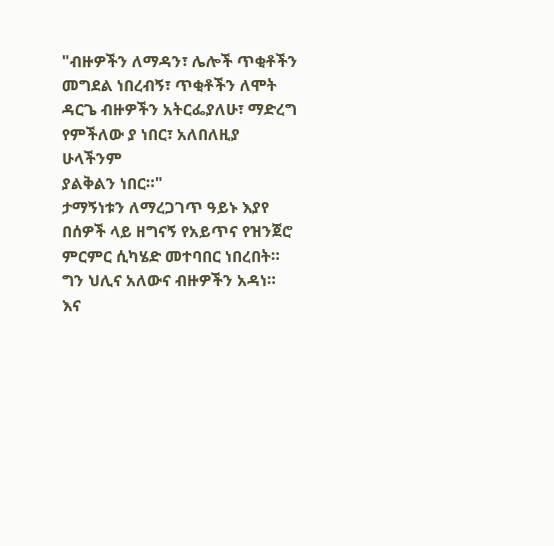"ብዙዎችን ለማዳን፣ ሌሎች ጥቂቶችን
መግደል ነበረብኝ፣ ጥቂቶችን ለሞት
ዳርጌ ብዙዎችን አትርፌያለሁ፣ ማድረግ
የምችለው ያ ነበር፣ አለበለዚያ ሁላችንም
ያልቅልን ነበር።"
ታማኝነቱን ለማረጋገጥ ዓይኑ እያየ በሰዎች ላይ ዘግናኝ የአይጥና የዝንጀሮ ምርምር ሲካሄድ መተባበር ነበረበት። ግን ህሊና አለውና ብዙዎችን አዳነ። እና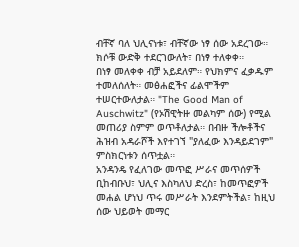ብቸኛ ባለ ህሊናነቱ፣ ብቸኛው ነፃ ሰው አደረገው። ክሶቹ ውድቅ ተደርገውለት፣ በነፃ ተለቀቀ።
በነፃ መለቀቀ ብቻ አይደለም። የህክምና ፈቃዱም ተመለሰለት። መፅሐፎችና ፊልሞችም ተሠርተውለታል። "The Good Man of Auschwitz" (የኦሽዊትዙ መልካም ሰው) የሚል መጠሪያ ስምም ወጥቶለታል። በብዙ ችሎቶችና ሕዝብ አዳራሾች እየተገኘ "ያለፈው እንዳይደገም" ምስክርነቱን ሰጥቷል።
አንዳንዴ የፈለገው መጥፎ ሥራና መጥሰዎች ቢከብቡህ፣ ህሊና እስካለህ ድረስ፣ ከመጥፎዎች መሐል ሆነህ ጥሩ መሥራት እንደምትችል፣ ከዚህ ሰው ህይወት መማር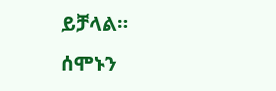ይቻላል።
ሰሞኑን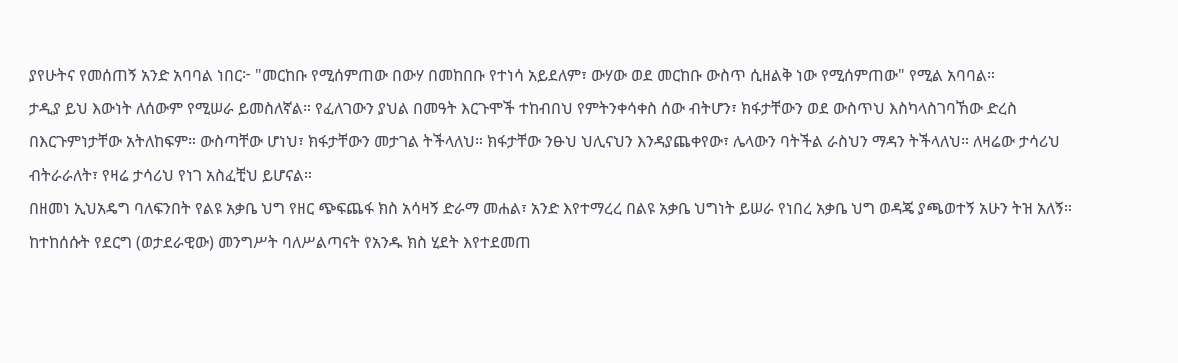ያየሁትና የመሰጠኝ አንድ አባባል ነበር፦ "መርከቡ የሚሰምጠው በውሃ በመከበቡ የተነሳ አይደለም፣ ውሃው ወደ መርከቡ ውስጥ ሲዘልቅ ነው የሚሰምጠው" የሚል አባባል።
ታዲያ ይህ እውነት ለሰውም የሚሠራ ይመስለኛል። የፈለገውን ያህል በመዓት እርጉሞች ተከብበህ የምትንቀሳቀስ ሰው ብትሆን፣ ክፋታቸውን ወደ ውስጥህ እስካላስገባኸው ድረስ በእርጉምነታቸው አትለከፍም። ውስጣቸው ሆነህ፣ ክፋታቸውን መታገል ትችላለህ። ክፋታቸው ንፁህ ህሊናህን እንዳያጨቀየው፣ ሌላውን ባትችል ራስህን ማዳን ትችላለህ። ለዛሬው ታሳሪህ ብትራራለት፣ የዛሬ ታሳሪህ የነገ አስፈቺህ ይሆናል።
በዘመነ ኢህአዴግ ባለፍንበት የልዩ አቃቤ ህግ የዘር ጭፍጨፋ ክስ አሳዛኝ ድራማ መሐል፣ አንድ እየተማረረ በልዩ አቃቤ ህግነት ይሠራ የነበረ አቃቤ ህግ ወዳጄ ያጫወተኝ አሁን ትዝ አለኝ።
ከተከሰሱት የደርግ (ወታደራዊው) መንግሥት ባለሥልጣናት የአንዱ ክስ ሂደት እየተደመጠ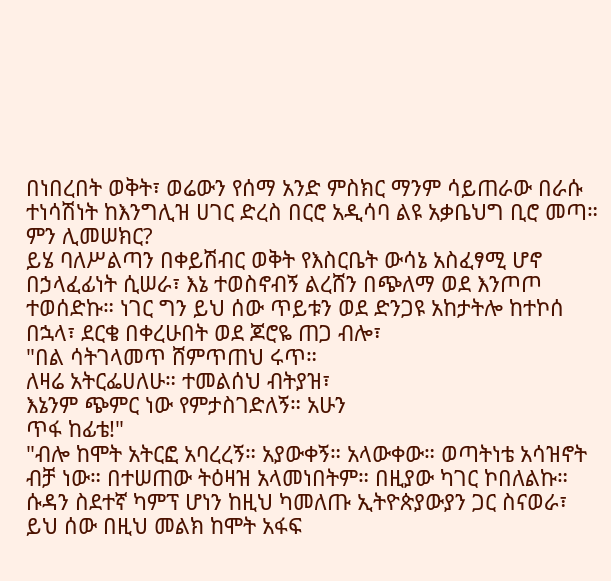በነበረበት ወቅት፣ ወሬውን የሰማ አንድ ምስክር ማንም ሳይጠራው በራሱ ተነሳሽነት ከእንግሊዝ ሀገር ድረስ በርሮ አዲሳባ ልዩ አቃቤህግ ቢሮ መጣ። ምን ሊመሠክር?
ይሄ ባለሥልጣን በቀይሽብር ወቅት የእስርቤት ውሳኔ አስፈፃሚ ሆኖ በኃላፈፊነት ሲሠራ፣ እኔ ተወስኖብኝ ልረሸን በጭለማ ወደ እንጦጦ ተወሰድኩ። ነገር ግን ይህ ሰው ጥይቱን ወደ ድንጋዩ አከታትሎ ከተኮሰ በኋላ፣ ደርቄ በቀረሁበት ወደ ጆሮዬ ጠጋ ብሎ፣
"በል ሳትገላመጥ ሸምጥጠህ ሩጥ።
ለዛሬ አትርፌሀለሁ። ተመልሰህ ብትያዝ፣
እኔንም ጭምር ነው የምታስገድለኝ። አሁን
ጥፋ ከፊቴ!"
"ብሎ ከሞት አትርፎ አባረረኝ። አያውቀኝ። አላውቀው። ወጣትነቴ አሳዝኖት ብቻ ነው። በተሠጠው ትዕዛዝ አላመነበትም። በዚያው ካገር ኮበለልኩ። ሱዳን ስደተኛ ካምፕ ሆነን ከዚህ ካመለጡ ኢትዮጵያውያን ጋር ስናወራ፣ ይህ ሰው በዚህ መልክ ከሞት አፋፍ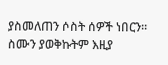ያስመለጠን ሶስት ሰዎች ነበርን። ስሙን ያወቅኩትም እዚያ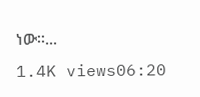ነው።...
1.4K views06:20